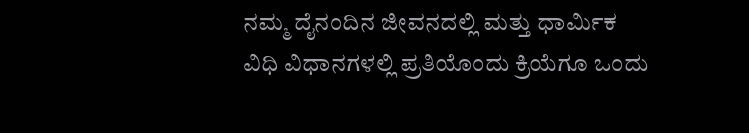ನಮ್ಮ ದೈನಂದಿನ ಜೀವನದಲ್ಲಿ ಮತ್ತು ಧಾರ್ಮಿಕ ವಿಧಿ ವಿಧಾನಗಳಲ್ಲಿ ಪ್ರತಿಯೊಂದು ಕ್ರಿಯೆಗೂ ಒಂದು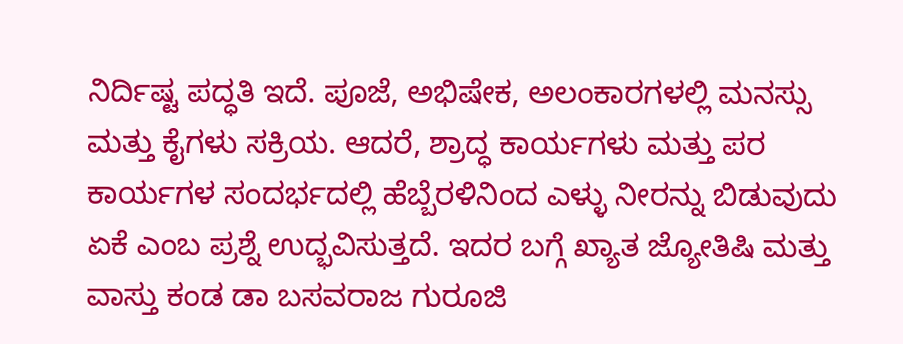ನಿರ್ದಿಷ್ಟ ಪದ್ಧತಿ ಇದೆ. ಪೂಜೆ, ಅಭಿಷೇಕ, ಅಲಂಕಾರಗಳಲ್ಲಿ ಮನಸ್ಸು ಮತ್ತು ಕೈಗಳು ಸಕ್ರಿಯ. ಆದರೆ, ಶ್ರಾದ್ಧ ಕಾರ್ಯಗಳು ಮತ್ತು ಪರ ಕಾರ್ಯಗಳ ಸಂದರ್ಭದಲ್ಲಿ ಹೆಬ್ಬೆರಳಿನಿಂದ ಎಳ್ಳು ನೀರನ್ನು ಬಿಡುವುದು ಏಕೆ ಎಂಬ ಪ್ರಶ್ನೆ ಉದ್ಭವಿಸುತ್ತದೆ. ಇದರ ಬಗ್ಗೆ ಖ್ಯಾತ ಜ್ಯೋತಿಷಿ ಮತ್ತು ವಾಸ್ತು ಕಂಡ ಡಾ ಬಸವರಾಜ ಗುರೂಜಿ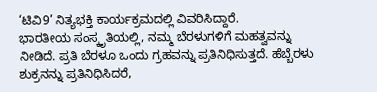‘ಟಿವಿ9’ ನಿತ್ಯಭಕ್ತಿ ಕಾರ್ಯಕ್ರಮದಲ್ಲಿ ವಿವರಿಸಿದ್ದಾರೆ.
ಭಾರತೀಯ ಸಂಸ್ಕೃತಿಯಲ್ಲಿ, ನಮ್ಮ ಬೆರಳುಗಳಿಗೆ ಮಹತ್ವವನ್ನು ನೀಡಿದೆ. ಪ್ರತಿ ಬೆರಳೂ ಒಂದು ಗ್ರಹವನ್ನು ಪ್ರತಿನಿಧಿಸುತ್ತದೆ. ಹೆಬ್ಬೆರಳು ಶುಕ್ರನನ್ನು ಪ್ರತಿನಿಧಿಸಿದರೆ,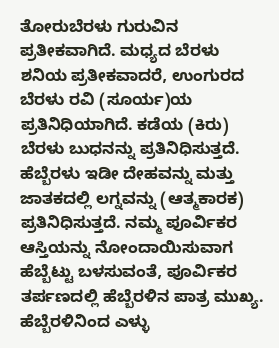ತೋರುಬೆರಳು ಗುರುವಿನ ಪ್ರತೀಕವಾಗಿದೆ. ಮಧ್ಯದ ಬೆರಳು ಶನಿಯ ಪ್ರತೀಕವಾದರೆ, ಉಂಗುರದ ಬೆರಳು ರವಿ (ಸೂರ್ಯ)ಯ ಪ್ರತಿನಿಧಿಯಾಗಿದೆ. ಕಡೆಯ (ಕಿರು) ಬೆರಳು ಬುಧನನ್ನು ಪ್ರತಿನಿಧಿಸುತ್ತದೆ. ಹೆಬ್ಬೆರಳು ಇಡೀ ದೇಹವನ್ನು ಮತ್ತು ಜಾತಕದಲ್ಲಿ ಲಗ್ನವನ್ನು (ಆತ್ಮಕಾರಕ) ಪ್ರತಿನಿಧಿಸುತ್ತದೆ. ನಮ್ಮ ಪೂರ್ವಿಕರ ಆಸ್ತಿಯನ್ನು ನೋಂದಾಯಿಸುವಾಗ ಹೆಬ್ಬೆಟ್ಟು ಬಳಸುವಂತೆ, ಪೂರ್ವಿಕರ ತರ್ಪಣದಲ್ಲಿ ಹೆಬ್ಬೆರಳಿನ ಪಾತ್ರ ಮುಖ್ಯ. ಹೆಬ್ಬೆರಳಿನಿಂದ ಎಳ್ಳು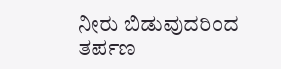ನೀರು ಬಿಡುವುದರಿಂದ ತರ್ಪಣ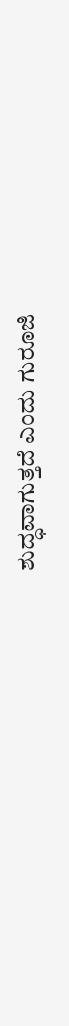ಶುದ್ಧವಾಗುತ್ತದೆ ಎಂದು ಗುರೂಜಿ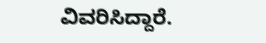ವಿವರಿಸಿದ್ದಾರೆ.